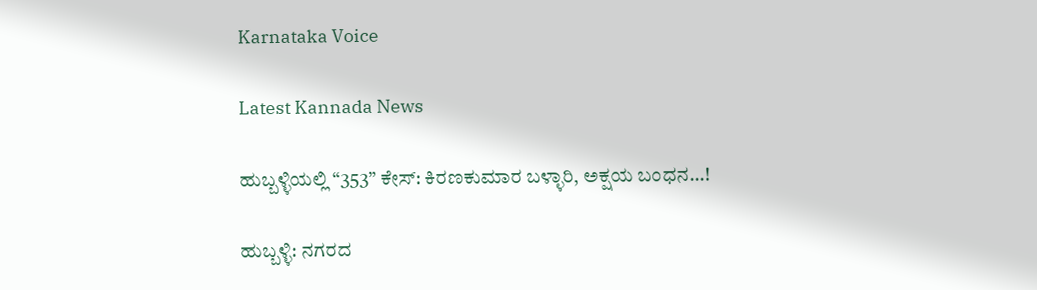Karnataka Voice

Latest Kannada News

ಹುಬ್ಬಳ್ಳಿಯಲ್ಲಿ “353” ಕೇಸ್: ಕಿರಣಕುಮಾರ ಬಳ್ಳಾರಿ, ಅಕ್ಷಯ ಬಂಧನ…!

ಹುಬ್ಬಳ್ಳಿ: ನಗರದ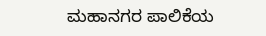ಮಹಾನಗರ ಪಾಲಿಕೆಯ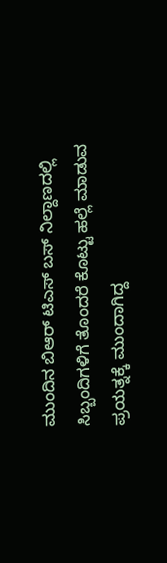ಮುಂದಿನ ಬಿಆರ್ ಟಿಎಸ್ ಬಸ್ ನಿಲ್ದಾಣದಲ್ಲಿ ಸಿಬ್ಬಂದಿಗಳಿಗೆ ತೊಂದರೆ ಕೊಟ್ಟು ಹಲ್ಲೆ ಮಾಡುವ ಪ್ರಯತ್ನಕ್ಕೆ ಮುಂದಾಗಿದ್ದ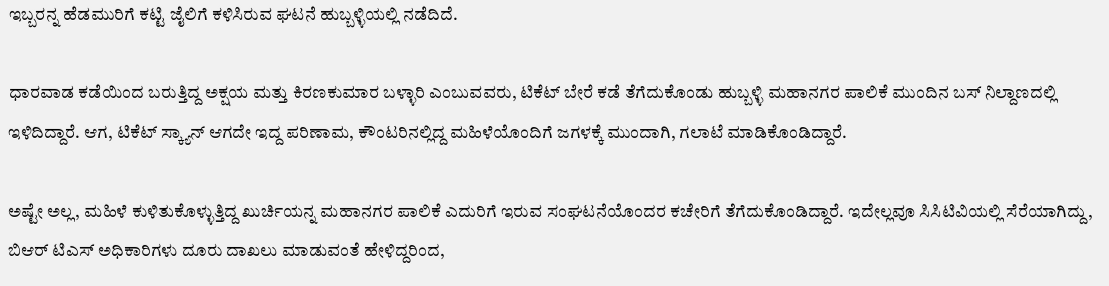ಇಬ್ಬರನ್ನ ಹೆಡಮುರಿಗೆ ಕಟ್ಟಿ ಜೈಲಿಗೆ ಕಳಿಸಿರುವ ಘಟನೆ ಹುಬ್ಬಳ್ಳಿಯಲ್ಲಿ ನಡೆದಿದೆ.

ಧಾರವಾಡ ಕಡೆಯಿಂದ ಬರುತ್ತಿದ್ದ ಅಕ್ಷಯ ಮತ್ತು ಕಿರಣಕುಮಾರ ಬಳ್ಳಾರಿ ಎಂಬುವವರು, ಟಿಕೆಟ್ ಬೇರೆ ಕಡೆ ತೆಗೆದುಕೊಂಡು ಹುಬ್ಬಳ್ಳಿ ಮಹಾನಗರ ಪಾಲಿಕೆ ಮುಂದಿನ ಬಸ್ ನಿಲ್ದಾಣದಲ್ಲಿ ಇಳಿದಿದ್ದಾರೆ. ಆಗ, ಟಿಕೆಟ್ ಸ್ಕ್ಯಾನ್ ಆಗದೇ ಇದ್ದ ಪರಿಣಾಮ, ಕೌಂಟರಿನಲ್ಲಿದ್ದ ಮಹಿಳೆಯೊಂದಿಗೆ ಜಗಳಕ್ಕೆ ಮುಂದಾಗಿ, ಗಲಾಟೆ ಮಾಡಿಕೊಂಡಿದ್ದಾರೆ.

ಅಷ್ಟೇ ಅಲ್ಲ, ಮಹಿಳೆ ಕುಳಿತುಕೊಳ್ಳುತ್ತಿದ್ದ ಖುರ್ಚಿಯನ್ನ ಮಹಾನಗರ ಪಾಲಿಕೆ ಎದುರಿಗೆ ಇರುವ ಸಂಘಟನೆಯೊಂದರ ಕಚೇರಿಗೆ ತೆಗೆದುಕೊಂಡಿದ್ದಾರೆ. ಇದೇಲ್ಲವೂ ಸಿಸಿಟಿವಿಯಲ್ಲಿ ಸೆರೆಯಾಗಿದ್ದು, ಬಿಆರ್ ಟಿಎಸ್ ಅಧಿಕಾರಿಗಳು ದೂರು ದಾಖಲು ಮಾಡುವಂತೆ ಹೇಳಿದ್ದರಿಂದ,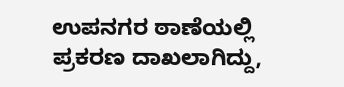ಉಪನಗರ ಠಾಣೆಯಲ್ಲಿ ಪ್ರಕರಣ ದಾಖಲಾಗಿದ್ದು,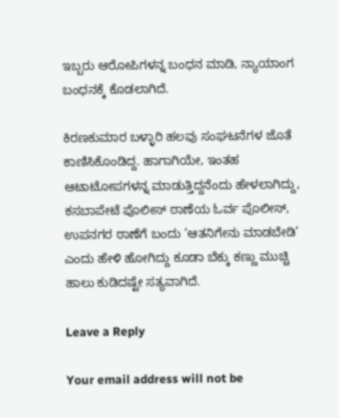ಇಬ್ಬರು ಆರೋಪಿಗಳನ್ನ ಬಂಧನ ಮಾಡಿ, ನ್ಯಾಯಾಂಗ ಬಂಧನಕ್ಕೆ ಕೊಡಲಾಗಿದೆ.

ಕಿರಣಕುಮಾರ ಬಳ್ಳಾರಿ ಹಲವು ಸಂಘಟನೆಗಳ ಜೊತೆ ಕಾಣಿಸಿಕೊಂಡಿದ್ದ. ಹಾಗಾಗಿಯೇ, ಇಂತಹ ಆಟಾಟೋಪಗಳನ್ನ ಮಾಡುತ್ತಿದ್ದನೆಂದು ಹೇಳಲಾಗಿದ್ದು, ಕಸಬಾಪೇಟೆ ಪೊಲೀಸ್ ಠಾಣೆಯ ಓರ್ವ ಪೊಲೀಸ್, ಉಪನಗರ ಠಾಣೆಗೆ ಬಂದು ‘ಆತನಿಗೇನು ಮಾಡಬೇಡಿ’ ಎಂದು ಹೇಳಿ ಹೋಗಿದ್ದು ಕೂಡಾ ಬೆಕ್ಕು ಕಣ್ಣು ಮುಚ್ಚಿ ಹಾಲು ಕುಡಿದಷ್ಟೇ ಸತ್ಯವಾಗಿದೆ.

Leave a Reply

Your email address will not be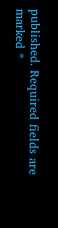published. Required fields are marked *